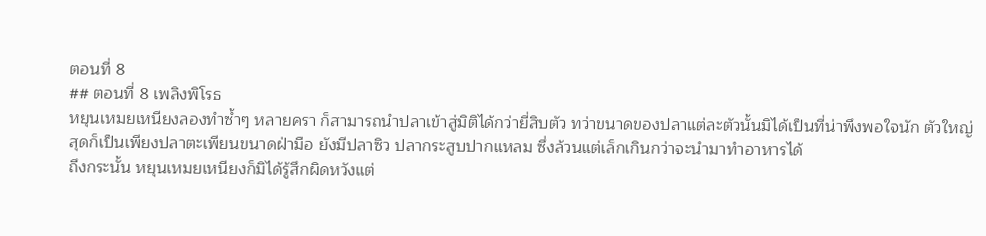ตอนที่ 8
## ตอนที่ 8 เพลิงพิโรธ
หยุนเหมยเหนียงลองทำซ้ำๆ หลายครา ก็สามารถนำปลาเข้าสู่มิติได้กว่ายี่สิบตัว ทว่าขนาดของปลาแต่ละตัวนั้นมิได้เป็นที่น่าพึงพอใจนัก ตัวใหญ่สุดก็เป็นเพียงปลาตะเพียนขนาดฝ่ามือ ยังมีปลาซิว ปลากระสูบปากแหลม ซึ่งล้วนแต่เล็กเกินกว่าจะนำมาทำอาหารได้
ถึงกระนั้น หยุนเหมยเหนียงก็มิได้รู้สึกผิดหวังแต่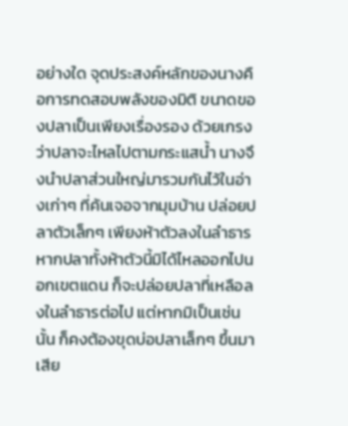อย่างใด จุดประสงค์หลักของนางคือการทดสอบพลังของมิติ ขนาดของปลาเป็นเพียงเรื่องรอง ด้วยเกรงว่าปลาจะไหลไปตามกระแสน้ำ นางจึงนำปลาส่วนใหญ่มารวมกันไว้ในอ่างเก่าๆ ที่ค้นเจอจากมุมบ้าน ปล่อยปลาตัวเล็กๆ เพียงห้าตัวลงในลำธาร
หากปลาทั้งห้าตัวนี้มิได้ไหลออกไปนอกเขตแดน ก็จะปล่อยปลาที่เหลือลงในลำธารต่อไป แต่หากมิเป็นเช่นนั้น ก็คงต้องขุดบ่อปลาเล็กๆ ขึ้นมาเสีย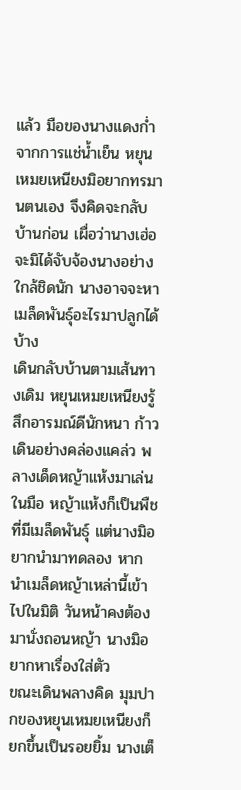แล้ว มือของนางแดงก่ำจากการแช่น้ำเย็น หยุนเหมยเหนียงมิอยากทรมานตนเอง จึงคิดจะกลับบ้านก่อน เผื่อว่านางเฮ่อจะมิได้จับจ้องนางอย่างใกล้ชิดนัก นางอาจจะหาเมล็ดพันธุ์อะไรมาปลูกได้บ้าง
เดินกลับบ้านตามเส้นทางเดิม หยุนเหมยเหนียงรู้สึกอารมณ์ดีนักหนา ก้าวเดินอย่างคล่องแคล่ว พลางเด็ดหญ้าแห้งมาเล่นในมือ หญ้าแห้งก็เป็นพืชที่มีเมล็ดพันธุ์ แต่นางมิอยากนำมาทดลอง หากนำเมล็ดหญ้าเหล่านี้เข้าไปในมิติ วันหน้าคงต้องมานั่งถอนหญ้า นางมิอยากหาเรื่องใส่ตัว
ขณะเดินพลางคิด มุมปากของหยุนเหมยเหนียงก็ยกขึ้นเป็นรอยยิ้ม นางเต็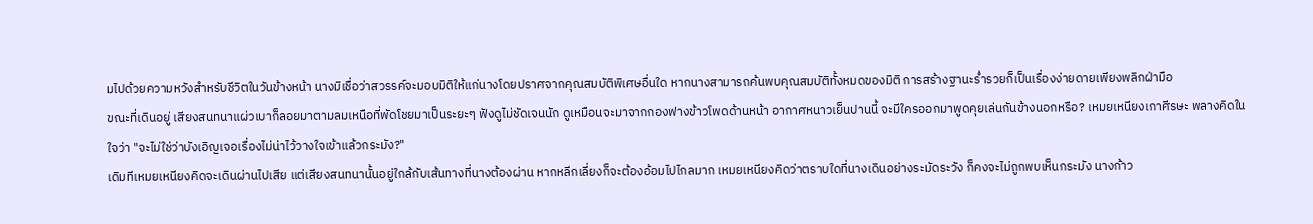มไปด้วยความหวังสำหรับชีวิตในวันข้างหน้า นางมิเชื่อว่าสวรรค์จะมอบมิติให้แก่นางโดยปราศจากคุณสมบัติพิเศษอื่นใด หากนางสามารถค้นพบคุณสมบัติทั้งหมดของมิติ การสร้างฐานะร่ำรวยก็เป็นเรื่องง่ายดายเพียงพลิกฝ่ามือ
ขณะที่เดินอยู่ เสียงสนทนาแผ่วเบาก็ลอยมาตามลมเหนือที่พัดโชยมาเป็นระยะๆ ฟังดูไม่ชัดเจนนัก ดูเหมือนจะมาจากกองฟางข้าวโพดด้านหน้า อากาศหนาวเย็นปานนี้ จะมีใครออกมาพูดคุยเล่นกันข้างนอกหรือ? เหมยเหนียงเกาศีรษะ พลางคิดในใจว่า "จะไม่ใช่ว่าบังเอิญเจอเรื่องไม่น่าไว้วางใจเข้าแล้วกระมัง?"
เดิมทีเหมยเหนียงคิดจะเดินผ่านไปเสีย แต่เสียงสนทนานั้นอยู่ใกล้กับเส้นทางที่นางต้องผ่าน หากหลีกเลี่ยงก็จะต้องอ้อมไปไกลมาก เหมยเหนียงคิดว่าตราบใดที่นางเดินอย่างระมัดระวัง ก็คงจะไม่ถูกพบเห็นกระมัง นางก้าว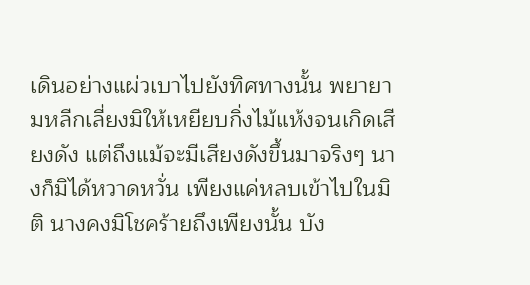เดินอย่างแผ่วเบาไปยังทิศทางนั้น พยายามหลีกเลี่ยงมิให้เหยียบกิ่งไม้แห้งจนเกิดเสียงดัง แต่ถึงแม้จะมีเสียงดังขึ้นมาจริงๆ นางก็มิได้หวาดหวั่น เพียงแค่หลบเข้าไปในมิติ นางคงมิโชคร้ายถึงเพียงนั้น บัง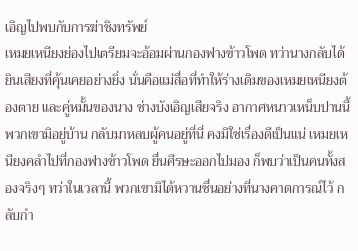เอิญไปพบกับการฆ่าชิงทรัพย์
เหมยเหนียงย่องไปเตรียมจะอ้อมผ่านกองฟางข้าวโพด ทว่านางกลับได้ยินเสียงที่คุ้นเคยอย่างยิ่ง นั่นคือแม่สื่อที่ทำให้ร่างเดิมของเหมยเหนียงต้องตาย และคู่หมั้นของนาง ช่างบังเอิญเสียจริง อากาศหนาวเหน็บปานนี้ พวกเขามิอยู่บ้าน กลับมาหลบผู้คนอยู่ที่นี่ คงมิใช่เรื่องดีเป็นแน่ เหมยเหนียงคลำไปที่กองฟางข้าวโพด ยื่นศีรษะออกไปมอง ก็พบว่าเป็นคนทั้งสองจริงๆ ทว่าในเวลานี้ พวกเขามิได้หวานชื่นอย่างที่นางคาดการณ์ไว้ กลับกำ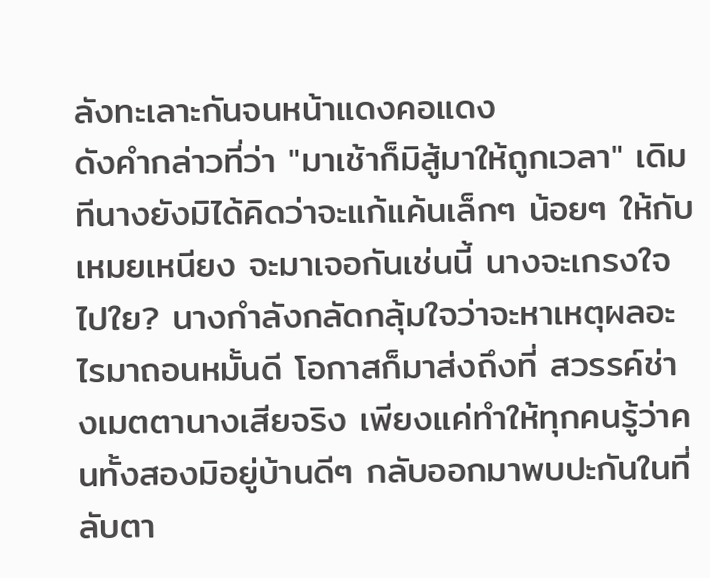ลังทะเลาะกันจนหน้าแดงคอแดง
ดังคำกล่าวที่ว่า "มาเช้าก็มิสู้มาให้ถูกเวลา" เดิมทีนางยังมิได้คิดว่าจะแก้แค้นเล็กๆ น้อยๆ ให้กับเหมยเหนียง จะมาเจอกันเช่นนี้ นางจะเกรงใจไปใย? นางกำลังกลัดกลุ้มใจว่าจะหาเหตุผลอะไรมาถอนหมั้นดี โอกาสก็มาส่งถึงที่ สวรรค์ช่างเมตตานางเสียจริง เพียงแค่ทำให้ทุกคนรู้ว่าคนทั้งสองมิอยู่บ้านดีๆ กลับออกมาพบปะกันในที่ลับตา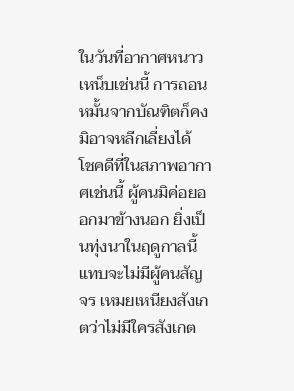ในวันที่อากาศหนาวเหน็บเช่นนี้ การถอนหมั้นจากบัณฑิตก็คงมิอาจหลีกเลี่ยงได้
โชคดีที่ในสภาพอากาศเช่นนี้ ผู้คนมิค่อยออกมาข้างนอก ยิ่งเป็นทุ่งนาในฤดูกาลนี้แทบจะไม่มีผู้คนสัญจร เหมยเหนียงสังเกตว่าไม่มีใครสังเกต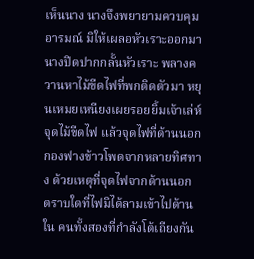เห็นนาง นางจึงพยายามควบคุมอารมณ์ มิให้เผลอหัวเราะออกมา นางปิดปากกลั้นหัวเราะ พลางควานหาไม้ขีดไฟที่พกติดตัวมา หยุนเหมยเหนียงเผยรอยยิ้มเจ้าเล่ห์
จุดไม้ขีดไฟ แล้วจุดไฟที่ด้านนอกกองฟางข้าวโพดจากหลายทิศทาง ด้วยเหตุที่จุดไฟจากด้านนอก ตราบใดที่ไฟมิได้ลามเข้าไปด้านใน คนทั้งสองที่กำลังโต้เถียงกัน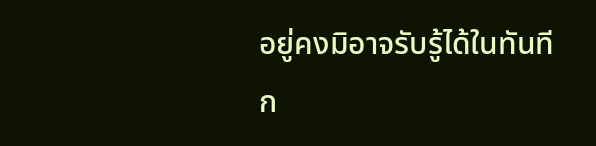อยู่คงมิอาจรับรู้ได้ในทันที ก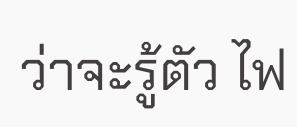ว่าจะรู้ตัว ไฟ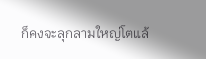ก็คงจะลุกลามใหญ่โตแล้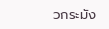วกระมัง